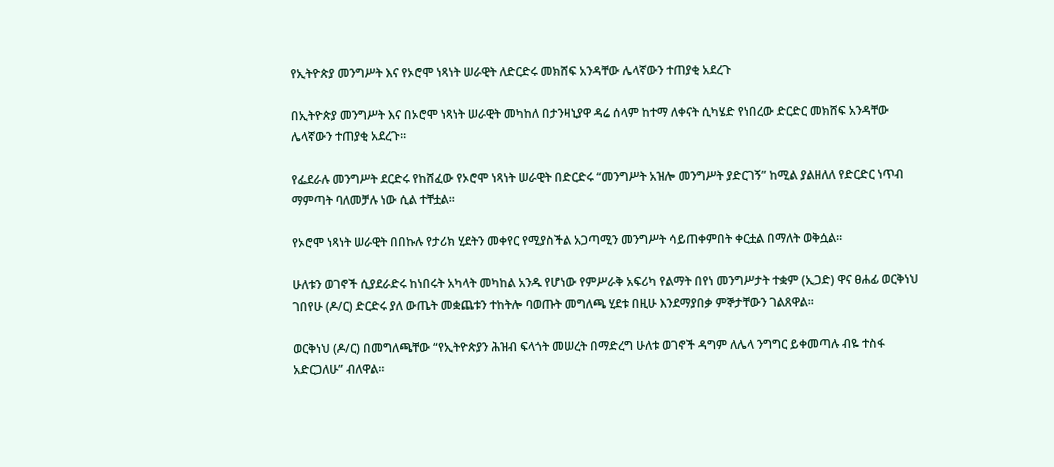የኢትዮጵያ መንግሥት እና የኦሮሞ ነጻነት ሠራዊት ለድርድሩ መክሸፍ አንዳቸው ሌላኛውን ተጠያቂ አደረጉ

በኢትዮጵያ መንግሥት እና በኦሮሞ ነጻነት ሠራዊት መካከለ በታንዛኒያዋ ዳሬ ሰላም ከተማ ለቀናት ሲካሄድ የነበረው ድርድር መክሸፍ አንዳቸው ሌላኛውን ተጠያቂ አደረጉ።

የፌደራሉ መንግሥት ደርድሩ የከሸፈው የኦሮሞ ነጻነት ሠራዊት በድርድሩ “መንግሥት አዝሎ መንግሥት ያድርገኝ” ከሚል ያልዘለለ የድርድር ነጥብ ማምጣት ባለመቻሉ ነው ሲል ተቸቷል።

የኦሮሞ ነጻነት ሠራዊት በበኩሉ የታሪክ ሂደትን መቀየር የሚያስችል አጋጣሚን መንግሥት ሳይጠቀምበት ቀርቷል በማለት ወቅሷል።

ሁለቱን ወገኖች ሲያደራድሩ ከነበሩት አካላት መካከል አንዱ የሆነው የምሥራቅ አፍሪካ የልማት በየነ መንግሥታት ተቋም (ኢጋድ) ዋና ፀሐፊ ወርቅነህ ገበየሁ (ዶ/ር) ድርድሩ ያለ ውጤት መቋጨቱን ተከትሎ ባወጡት መግለጫ ሂደቱ በዚሁ እንደማያበቃ ምኞታቸውን ገልጸዋል።

ወርቅነህ (ዶ/ር) በመግለጫቸው “የኢትዮጵያን ሕዝብ ፍላጎት መሠረት በማድረግ ሁለቱ ወገኖች ዳግም ለሌላ ንግግር ይቀመጣሉ ብዬ ተስፋ አድርጋለሁ” ብለዋል።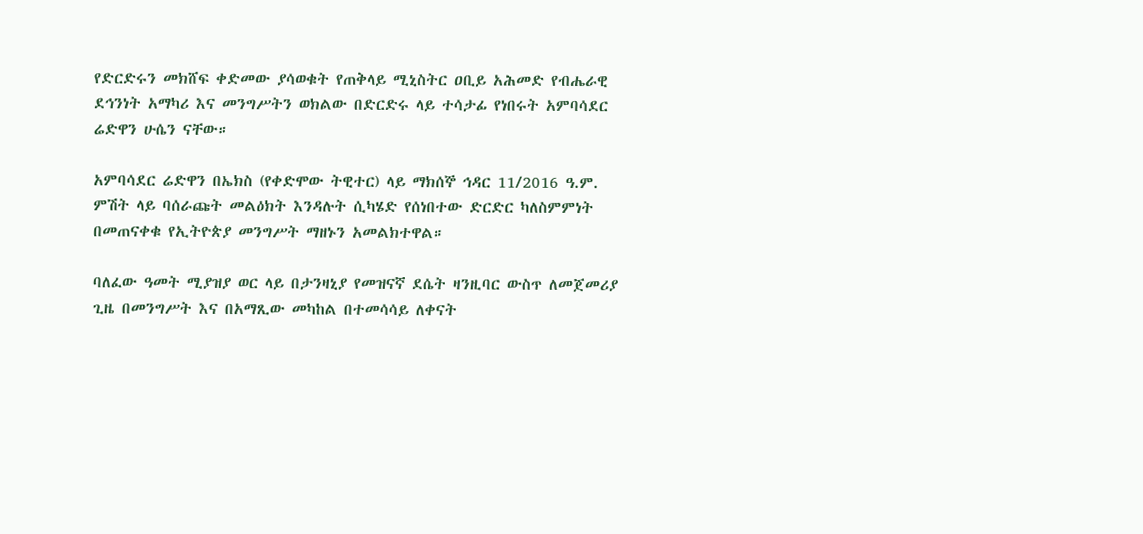የድርድሩን መክሸፍ ቀድመው ያሳወቁት የጠቅላይ ሚኒስትር ዐቢይ አሕመድ የብሔራዊ ደኅንነት አማካሪ እና መንግሥትን ወክልው በድርድሩ ላይ ተሳታፊ የነበሩት አምባሳደር ሬድዋን ሁሴን ናቸው።

አምባሳደር ሬድዋን በኤክስ (የቀድሞው ትዊተር) ላይ ማክሰኞ ኅዳር 11/2016 ዓ.ም. ምሽት ላይ ባሰራጩት መልዕክት እንዳሉት ሲካሄድ የሰነበተው ድርድር ካለስምምነት በመጠናቀቁ የኢትዮጵያ መንግሥት ማዘኑን አመልክተዋል።

ባለፈው ዓመት ሚያዝያ ወር ላይ በታንዛኒያ የመዝናኛ ደሴት ዛንዚባር ውስጥ ለመጀመሪያ ጊዜ በመንግሥት እና በአማጺው መካከል በተመሳሳይ ለቀናት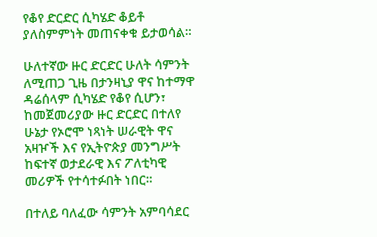የቆየ ድርድር ሲካሄድ ቆይቶ ያለስምምነት መጠናቀቁ ይታወሳል።

ሁለተኛው ዙር ድርድር ሁለት ሳምንት ለሚጠጋ ጊዜ በታንዛኒያ ዋና ከተማዋ ዳሬሰላም ሲካሄድ የቆየ ሲሆን፣ ከመጀመሪያው ዙር ድርድር በተለየ ሁኔታ የኦሮሞ ነጻነት ሠራዊት ዋና አዛዦች እና የኢትዮጵያ መንግሥት ከፍተኛ ወታደራዊ እና ፖለቲካዊ መሪዎች የተሳተፉበት ነበር።

በተለይ ባለፈው ሳምንት አምባሳደር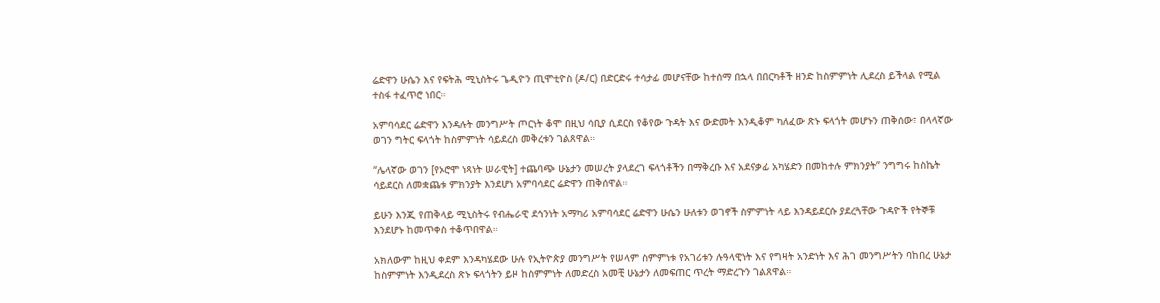ሬድዋን ሁሴን እና የፍትሕ ሚኒስትሩ ጌዲዮን ጢሞቲዮስ (ዶ/ር) በድርድሩ ተሳታፊ መሆናቸው ከተሰማ በኋላ በበርካቶች ዘንድ ከስምምነት ሊደረስ ይችላል የሚል ተስፋ ተፈጥሮ ነበር።

አምባሳደር ሬድዋን እንዳሉት መንግሥት ጦርነት ቆሞ በዚህ ሳቢያ ሲደርስ የቆየው ጉዳት እና ውድመት እንዲቆም ካለፈው ጽኑ ፍላጎት መሆኑን ጠቅሰው፣ በላላኛው ወገን ግትር ፍላጎት ከስምምነት ሳይደረስ መቅረቱን ገልጸዋል።

“ሌላኛው ወገን [የኦሮሞ ነጻነት ሠራዊት] ተጨባጭ ሁኔታን መሠረት ያላደረገ ፍላጎቶችን በማቅረቡ እና አደናቃፊ አካሄድን በመከተሉ ምክንያት” ንግግሩ ከስኬት ሳይደርስ ለመቋጨቱ ምክንያት እንደሆነ አምባሳደር ሬድዋን ጠቅሰዋል።

ይሁን እንጂ የጠቅላይ ሚኒስትሩ የብሔራዊ ደኅንነት አማካሪ አምባሳደር ሬድዋን ሁሴን ሁለቱን ወገኖች ስምምነት ላይ እንዳይደርሱ ያደረጓቸው ጉዳዮች የትኞቹ እንደሆኑ ከመጥቀስ ተቆጥበዋል።

አክለውም ከዚህ ቀደም እንዳካሄደው ሁሉ የኢትዮጵያ መንግሥት የሠላም ስምምነቱ የአገሪቱን ሉዓላዊነት እና የግዛት አንድነት እና ሕገ መንግሥትን ባከበረ ሁኔታ ከስምምነት እንዲደረስ ጽኑ ፍላጎትን ይዞ ከስምምነት ለመድረስ አመቺ ሁኔታን ለመፍጠር ጥረት ማድረጉን ገልጸዋል።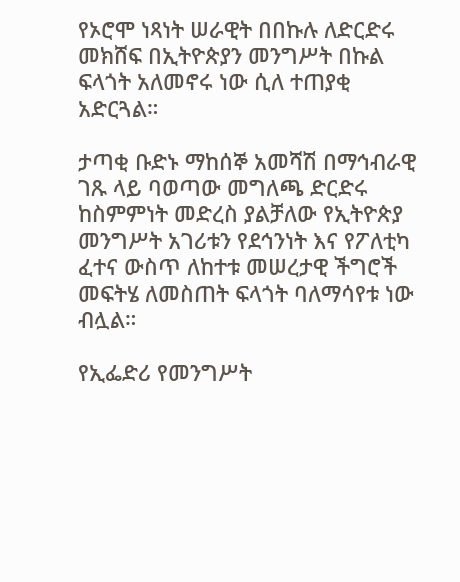የኦሮሞ ነጻነት ሠራዊት በበኩሉ ለድርድሩ መክሸፍ በኢትዮጵያን መንግሥት በኩል ፍላጎት አለመኖሩ ነው ሲለ ተጠያቂ አድርጓል።

ታጣቂ ቡድኑ ማከሰኞ አመሻሽ በማኅብራዊ ገጹ ላይ ባወጣው መግለጫ ድርድሩ ከስምምነት መድረስ ያልቻለው የኢትዮጵያ መንግሥት አገሪቱን የደኅንነት እና የፖለቲካ ፈተና ውስጥ ለከተቱ መሠረታዊ ችግሮች መፍትሄ ለመስጠት ፍላጎት ባለማሳየቱ ነው ብሏል።

የኢፌድሪ የመንግሥት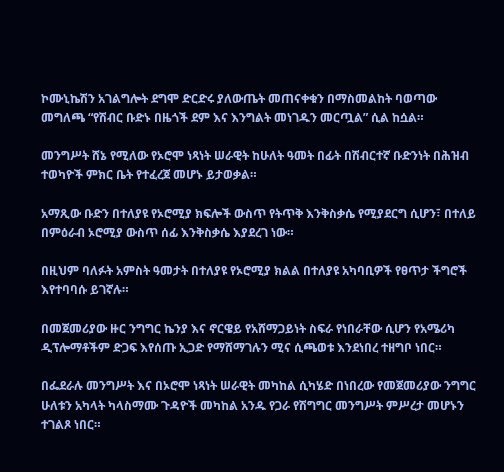ኮሙኒኬሽን አገልግሎት ደግሞ ድርድሩ ያለውጤት መጠናቀቁን በማስመልከት ባወጣው መግለጫ “የሽብር ቡድኑ በዜጎች ደም እና እንግልት መነገዱን መርጧል” ሲል ከሷል።

መንግሥት ሸኔ የሚለው የኦሮሞ ነጻነት ሠራዊት ከሁለት ዓመት በፊት በሽብርተኛ ቡድንነት በሕዝብ ተወካዮች ምክር ቤት የተፈረጀ መሆኑ ይታወቃል።

አማጺው ቡድን በተለያዩ የኦሮሚያ ክፍሎች ውስጥ የትጥቅ እንቅስቃሴ የሚያደርግ ሲሆን፣ በተለይ በምዕራብ ኦሮሚያ ውስጥ ሰፊ እንቅስቃሴ እያደረገ ነው።

በዚህም ባለፉት አምስት ዓመታት በተለያዩ የኦሮሚያ ክልል በተለያዩ አካባቢዎች የፀጥታ ችግሮች እየተባባሱ ይገኛሉ።

በመጀመሪያው ዙር ንግግር ኬንያ እና ኖርዌይ የአሸማጋይነት ስፍራ የነበራቸው ሲሆን የአሜሪካ ዲፕሎማቶችም ድጋፍ እየሰጡ ኢጋድ የማሸማገሉን ሚና ሲጫወቱ እንደነበረ ተዘግቦ ነበር።

በፌደራሉ መንግሥት እና በኦሮሞ ነጻነት ሠራዊት መካከል ሲካሄድ በነበረው የመጀመሪያው ንግግር ሁለቱን አካላት ካላስማሙ ጉዳዮች መካከል አንዱ የጋራ የሽግግር መንግሥት ምሥረታ መሆኑን ተገልጾ ነበር።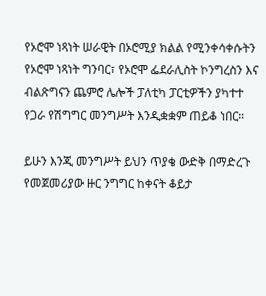የኦሮሞ ነጻነት ሠራዊት በኦሮሚያ ክልል የሚንቀሳቀሱትን የኦሮሞ ነጻነት ግንባር፣ የኦሮሞ ፌደራሊስት ኮንግረስን እና ብልጽግናን ጨምሮ ሌሎች ፓለቲካ ፓርቲዎችን ያካተተ የጋራ የሽግግር መንግሥት እንዲቋቋም ጠይቆ ነበር።

ይሁን እንጂ መንግሥት ይህን ጥያቄ ውድቅ በማድረጉ የመጀመሪያው ዙር ንግግር ከቀናት ቆይታ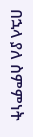በኋላ ያለ ስምምነት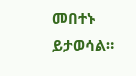መበተኑ ይታወሳል።